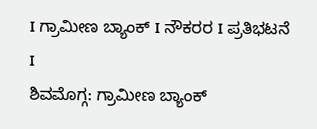I ಗ್ರಾಮೀಣ ಬ್ಯಾಂಕ್ I ನೌಕರರ I ಪ್ರತಿಭಟನೆ I
ಶಿವಮೊಗ್ಗ: ಗ್ರಾಮೀಣ ಬ್ಯಾಂಕ್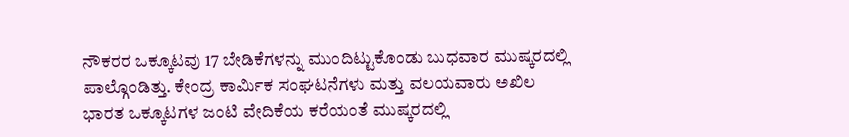ನೌಕರರ ಒಕ್ಕೂಟವು 17 ಬೇಡಿಕೆಗಳನ್ನು ಮುಂದಿಟ್ಟುಕೊಂಡು ಬುಧವಾರ ಮುಷ್ಕರದಲ್ಲಿ ಪಾಲ್ಗೊಂಡಿತ್ತು. ಕೇಂದ್ರ ಕಾರ್ಮಿಕ ಸಂಘಟನೆಗಳು ಮತ್ತು ವಲಯವಾರು ಅಖಿಲ ಭಾರತ ಒಕ್ಕೂಟಗಳ ಜಂಟಿ ವೇದಿಕೆಯ ಕರೆಯಂತೆ ಮುಷ್ಕರದಲ್ಲಿ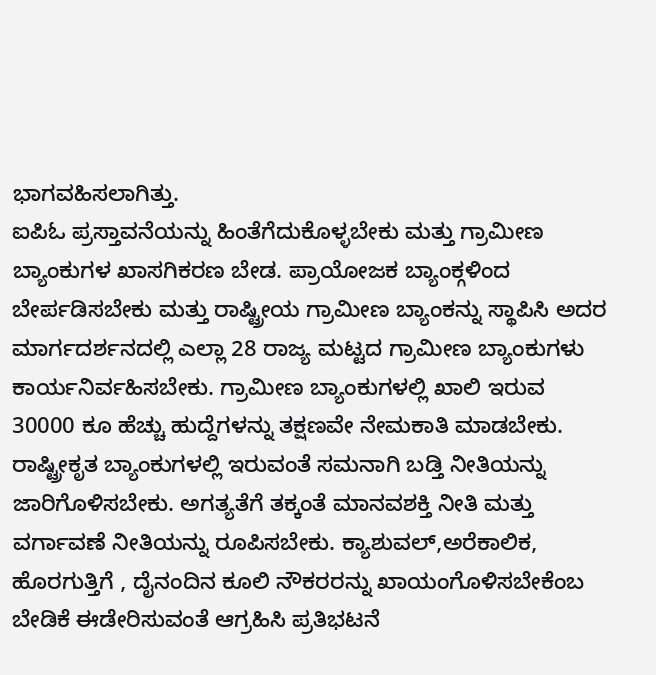ಭಾಗವಹಿಸಲಾಗಿತ್ತು.
ಐಪಿಓ ಪ್ರಸ್ತಾವನೆಯನ್ನು ಹಿಂತೆಗೆದುಕೊಳ್ಳಬೇಕು ಮತ್ತು ಗ್ರಾಮೀಣ ಬ್ಯಾಂಕುಗಳ ಖಾಸಗಿಕರಣ ಬೇಡ. ಪ್ರಾಯೋಜಕ ಬ್ಯಾಂಕ್ಗಳಿಂದ ಬೇರ್ಪಡಿಸಬೇಕು ಮತ್ತು ರಾಷ್ಟ್ರೀಯ ಗ್ರಾಮೀಣ ಬ್ಯಾಂಕನ್ನು ಸ್ಥಾಪಿಸಿ ಅದರ ಮಾರ್ಗದರ್ಶನದಲ್ಲಿ ಎಲ್ಲಾ 28 ರಾಜ್ಯ ಮಟ್ಟದ ಗ್ರಾಮೀಣ ಬ್ಯಾಂಕುಗಳು ಕಾರ್ಯನಿರ್ವಹಿಸಬೇಕು. ಗ್ರಾಮೀಣ ಬ್ಯಾಂಕುಗಳಲ್ಲಿ ಖಾಲಿ ಇರುವ 30000 ಕೂ ಹೆಚ್ಚು ಹುದ್ದೆಗಳನ್ನು ತಕ್ಷಣವೇ ನೇಮಕಾತಿ ಮಾಡಬೇಕು.
ರಾಷ್ಟ್ರೀಕೃತ ಬ್ಯಾಂಕುಗಳಲ್ಲಿ ಇರುವಂತೆ ಸಮನಾಗಿ ಬಡ್ತಿ ನೀತಿಯನ್ನು ಜಾರಿಗೊಳಿಸಬೇಕು. ಅಗತ್ಯತೆಗೆ ತಕ್ಕಂತೆ ಮಾನವಶಕ್ತಿ ನೀತಿ ಮತ್ತು ವರ್ಗಾವಣೆ ನೀತಿಯನ್ನು ರೂಪಿಸಬೇಕು. ಕ್ಯಾಶುವಲ್,ಅರೆಕಾಲಿಕ, ಹೊರಗುತ್ತಿಗೆ , ದೈನಂದಿನ ಕೂಲಿ ನೌಕರರನ್ನು ಖಾಯಂಗೊಳಿಸಬೇಕೆಂಬ ಬೇಡಿಕೆ ಈಡೇರಿಸುವಂತೆ ಆಗ್ರಹಿಸಿ ಪ್ರತಿಭಟನೆ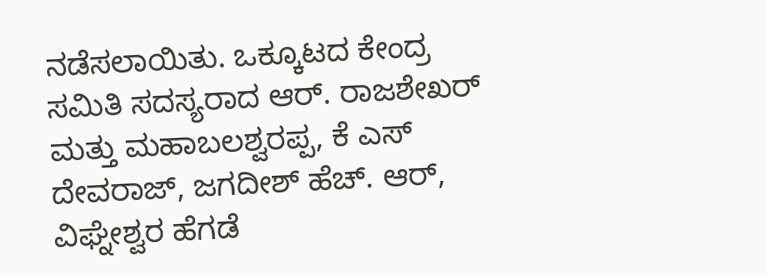ನಡೆಸಲಾಯಿತು. ಒಕ್ಕೂಟದ ಕೇಂದ್ರ ಸಮಿತಿ ಸದಸ್ಯರಾದ ಆರ್. ರಾಜಶೇಖರ್ ಮತ್ತು ಮಹಾಬಲಶ್ವರಪ್ಪ, ಕೆ ಎಸ್ ದೇವರಾಜ್, ಜಗದೀಶ್ ಹೆಚ್. ಆರ್, ವಿಘ್ನೇಶ್ವರ ಹೆಗಡೆ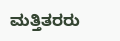ಮತ್ತಿತರರು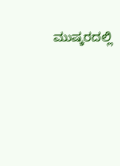ಮುಷ್ಕರದಲ್ಲಿ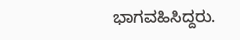ಭಾಗವಹಿಸಿದ್ದರು.